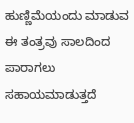ಹುಣ್ಣಿಮೆಯಂದು ಮಾಡುವ ಈ ತಂತ್ರವು ಸಾಲದಿಂದ ಪಾರಾಗಲು ಸಹಾಯಮಾಡುತ್ತದೆ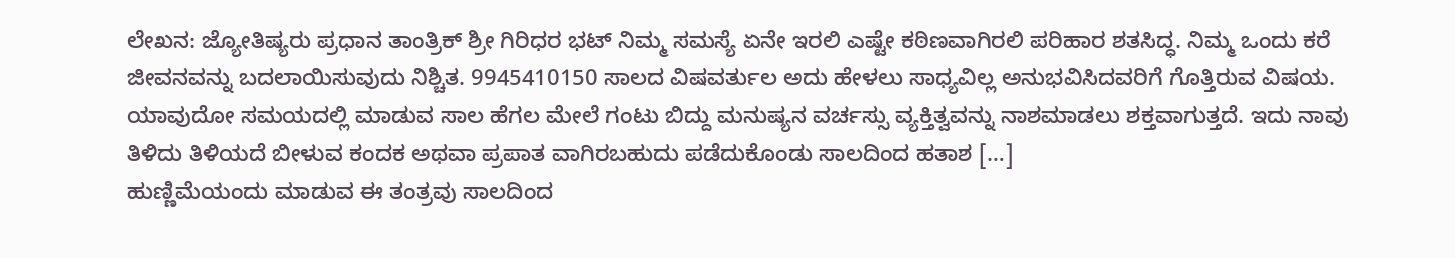ಲೇಖನ: ಜ್ಯೋತಿಷ್ಯರು ಪ್ರಧಾನ ತಾಂತ್ರಿಕ್ ಶ್ರೀ ಗಿರಿಧರ ಭಟ್ ನಿಮ್ಮ ಸಮಸ್ಯೆ ಏನೇ ಇರಲಿ ಎಷ್ಟೇ ಕಠಿಣವಾಗಿರಲಿ ಪರಿಹಾರ ಶತಸಿದ್ಧ. ನಿಮ್ಮ ಒಂದು ಕರೆ ಜೀವನವನ್ನು ಬದಲಾಯಿಸುವುದು ನಿಶ್ಚಿತ. 9945410150 ಸಾಲದ ವಿಷವರ್ತುಲ ಅದು ಹೇಳಲು ಸಾಧ್ಯವಿಲ್ಲ ಅನುಭವಿಸಿದವರಿಗೆ ಗೊತ್ತಿರುವ ವಿಷಯ. ಯಾವುದೋ ಸಮಯದಲ್ಲಿ ಮಾಡುವ ಸಾಲ ಹೆಗಲ ಮೇಲೆ ಗಂಟು ಬಿದ್ದು ಮನುಷ್ಯನ ವರ್ಚಸ್ಸು ವ್ಯಕ್ತಿತ್ವವನ್ನು ನಾಶಮಾಡಲು ಶಕ್ತವಾಗುತ್ತದೆ. ಇದು ನಾವು ತಿಳಿದು ತಿಳಿಯದೆ ಬೀಳುವ ಕಂದಕ ಅಥವಾ ಪ್ರಪಾತ ವಾಗಿರಬಹುದು ಪಡೆದುಕೊಂಡು ಸಾಲದಿಂದ ಹತಾಶ […]
ಹುಣ್ಣಿಮೆಯಂದು ಮಾಡುವ ಈ ತಂತ್ರವು ಸಾಲದಿಂದ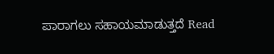ಪಾರಾಗಲು ಸಹಾಯಮಾಡುತ್ತದೆ Read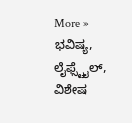More »
ಭವಿಷ್ಯ, ಲೈಫ್ಸ್ಟೈಲ್, ವಿಶೇಷ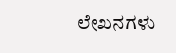ಲೇಖನಗಳು